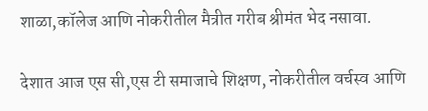शाळा,कॉलेज आणि नोकरीतील मैत्रीत गरीब श्रीमंत भेद नसावा.

देशात आज एस सी,एस टी समाजाचे शिक्षण, नोकरीतील वर्चस्व आणि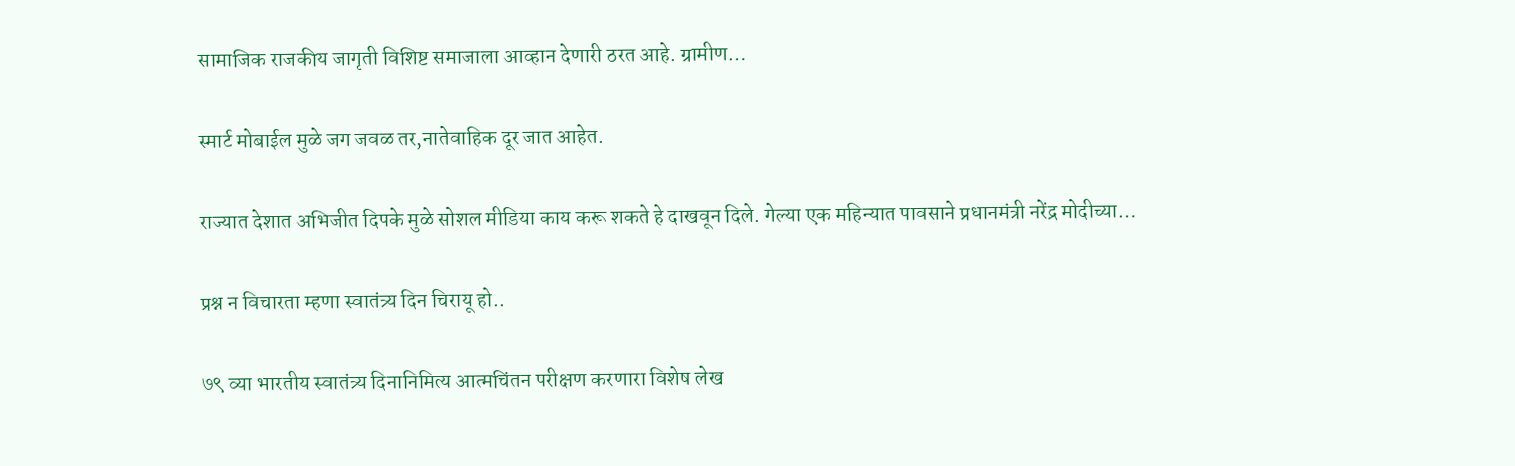सामाजिक राजकीय जागृती विशिष्ट समाजाला आव्हान देणारी ठरत आहे. ग्रामीण…

स्मार्ट मोबाईल मुळे जग जवळ तर,नातेवाहिक दूर जात आहेत.

राज्यात देशात अभिजीत दिपके मुळे सोशल मीडिया काय करू शकते हे दाखवून दिले. गेल्या एक महिन्यात पावसाने प्रधानमंत्री नरेंद्र मोदीच्या…

प्रश्न न विचारता म्हणा स्वातंत्र्य दिन चिरायू हो..

७९ व्या भारतीय स्वातंत्र्य दिनानिमित्य आत्मचिंतन परीक्षण करणारा विशेष लेख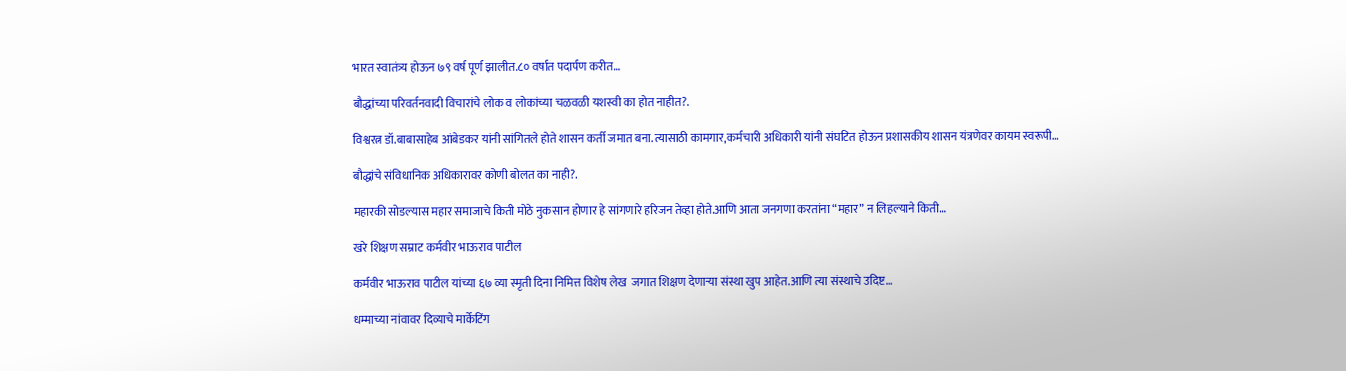भारत स्वातंत्र्य होऊन ७९ वर्ष पूर्ण झालीत.८० वर्षात पदार्पण करीत…

बौद्धांच्या परिवर्तनवादी विचारांचे लोक व लोकांच्या चळवळी यशस्वी का होत नाहीत?.

विश्वरत्न डॉ.बाबासाहेब आंबेडकर यांनी सांगितले होते शासन कर्ती जमात बना.त्यासाठी कामगार,कर्मचारी अधिकारी यांनी संघटित होऊन प्रशासकीय शासन यंत्रणेवर कायम स्वरूपी…

बौद्धांचे संविधानिक अधिकारावर कोणी बोलत का नाही?.

महारकी सोडल्यास महार समाजाचे किती मोठे नुकसान होणार हे सांगणारे हरिजन तेव्हा होते.आणि आता जनगणा करतांना “महार” न लिहल्याने किती…

खरे शिक्षण सम्राट कर्मवीर भाऊराव पाटील

कर्मवीर भाऊराव पाटील यांच्या ६७ व्या स्मृती दिना निमित्त विशेष लेख  जगात शिक्षण देणाऱ्या संस्था खुप आहेत.आणि त्या संस्थाचे उदिष्ट…

धम्माच्या नांवावर दिव्याचे मार्केटिंग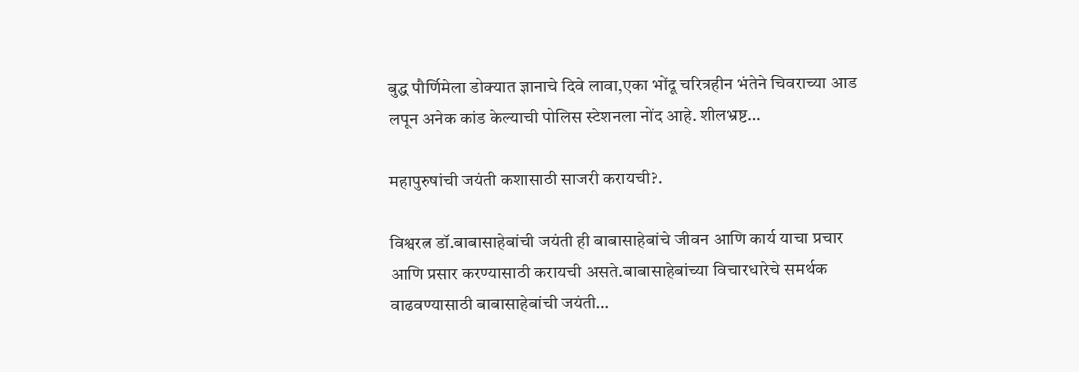बुद्ध पौर्णिमेला डोक्यात ज्ञानाचे दिवे लावा,एका भोंदू चरित्रहीन भंतेने चिवराच्या आड लपून अनेक कांड केल्याची पोलिस स्टेशनला नोंद आहे. शीलभ्रष्ट…

महापुरुषांची जयंती कशासाठी साजरी करायची?.

विश्वरत्न डॉ.बाबासाहेबांची जयंती ही बाबासाहेबांचे जीवन आणि कार्य याचा प्रचार आणि प्रसार करण्यासाठी करायची असते.बाबासाहेबांच्या विचारधारेचे समर्थक वाढवण्यासाठी बाबासाहेबांची जयंती…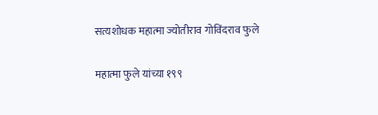सत्यशोधक महात्मा ज्योतीराव गोविंदराव फुले

महात्मा फुले यांच्या १९९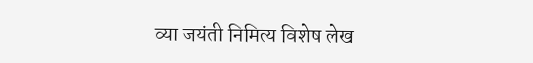व्या जयंती निमित्य विशेष लेख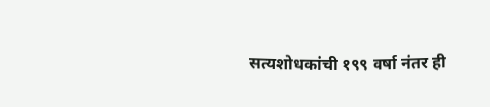सत्यशोधकांची १९९ वर्षा नंतर ही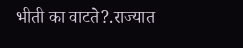भीती का वाटते?.राज्यात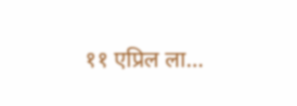११ एप्रिल ला…